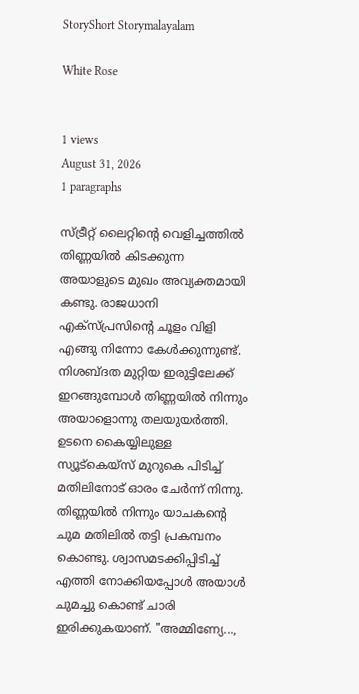StoryShort Storymalayalam

White Rose


1 views
August 31, 2026
1 paragraphs

സ്ട്രീറ്റ് ലൈറ്റിന്‍റെ വെളിച്ചത്തില്‍ തിണ്ണയില്‍ കിടക്കുന്ന അയാളുടെ മുഖം അവ്യക്തമായി കണ്ടു. രാജധാനി എക്സ്പ്രസിന്‍റെ ചൂളം വിളി എങ്ങു നിന്നോ കേള്‍ക്കുന്നുണ്ട്. നിശബ്ദത മുറ്റിയ ഇരുട്ടിലേക്ക് ഇറങ്ങുമ്പോള്‍ തിണ്ണയില്‍ നിന്നും അയാളൊന്നു തലയുയര്‍ത്തി. ഉടനെ കൈയ്യിലുള്ള സ്യൂട്കെയ്സ് മുറുകെ പിടിച്ച് മതിലിനോട് ഓരം ചേര്‍ന്ന് നിന്നു. തിണ്ണയില്‍ നിന്നും യാചകന്‍റെ ചുമ മതിലില്‍ തട്ടി പ്രകമ്പനം കൊണ്ടു. ശ്വാസമടക്കിപ്പിടിച്ച് എത്തി നോക്കിയപ്പോള്‍ അയാള്‍ ചുമച്ചു കൊണ്ട് ചാരി ഇരിക്കുകയാണ്. "അമ്മിണ്യേ...,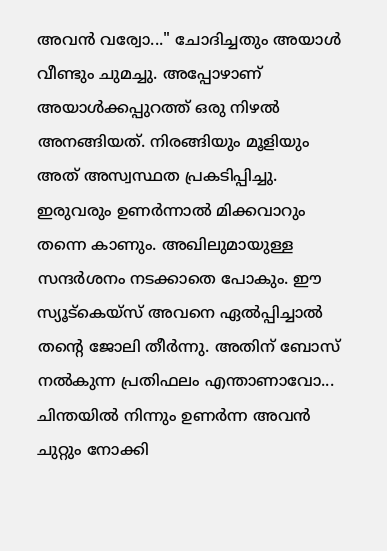അവന്‍ വര്വോ..." ചോദിച്ചതും അയാള്‍ വീണ്ടും ചുമച്ചു. അപ്പോഴാണ് അയാള്‍ക്കപ്പുറത്ത് ഒരു നിഴല്‍ അനങ്ങിയത്. നിരങ്ങിയും മൂളിയും അത് അസ്വസ്ഥത പ്രകടിപ്പിച്ചു. ഇരുവരും ഉണര്‍ന്നാല്‍ മിക്കവാറും തന്നെ കാണും. അഖിലുമായുള്ള സന്ദര്‍ശനം നടക്കാതെ പോകും. ഈ സ്യൂട്കെയ്സ് അവനെ ഏല്‍പ്പിച്ചാല്‍ തന്‍റെ ജോലി തീര്‍ന്നു. അതിന് ബോസ് നല്‍കുന്ന പ്രതിഫലം എന്താണാവോ... ചിന്തയില്‍ നിന്നും ഉണര്‍ന്ന അവന്‍ ചുറ്റും നോക്കി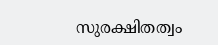സുരക്ഷിതത്വം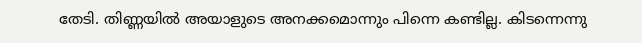തേടി. തിണ്ണയില്‍ അയാളുടെ അനക്കമൊന്നും പിന്നെ കണ്ടില്ല. കിടന്നെന്നു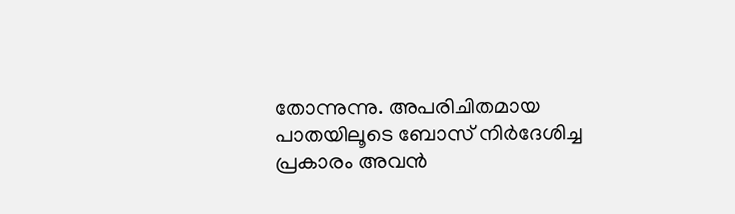തോന്നുന്നു. അപരിചിതമായ പാതയിലൂടെ ബോസ് നിര്‍ദേശിച്ച പ്രകാരം അവന്‍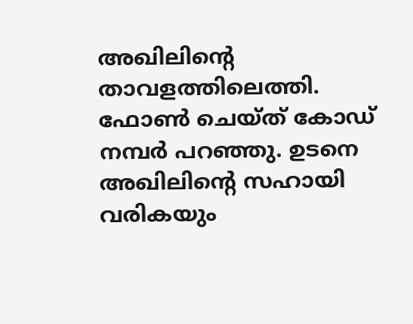അഖിലിന്‍റെ താവളത്തിലെത്തി. ഫോണ്‍ ചെയ്ത് കോഡ് നമ്പര്‍ പറഞ്ഞു. ഉടനെ അഖിലിന്‍റെ സഹായി വരികയും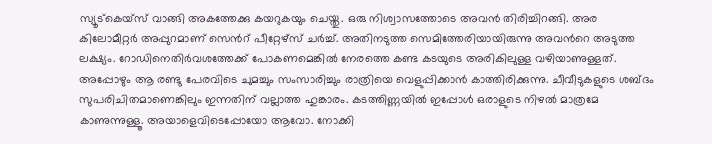സ്യൂട്കെയ്സ് വാങ്ങി അകത്തേക്കു കയറുകയും ചെയ്തു. ഒരു നിശ്വാസത്തോടെ അവന്‍ തിരിച്ചിറങ്ങി. അര കിലോമീറ്റര്‍ അപ്പുറമാണ് സെന്‍റ് പീറ്റേഴ്സ് ചര്‍ച്ച്. അതിനടുത്ത സെമിത്തേരിയായിരുന്നു അവന്‍റെ അടുത്ത ലക്ഷ്യം. റോഡിനെതിര്‍വശത്തേക്ക് പോകണമെങ്കില്‍ നേരത്തെ കണ്ട കടയുടെ അരികിലുള്ള വഴിയാണുള്ളത്. അപ്പോഴും ആ രണ്ടു പേരവിടെ ചുമച്ചും സംസാരിച്ചും രാത്രിയെ വെളുപ്പിക്കാന്‍ കാത്തിരിക്കുന്നു. ചീവീടുകളുടെ ശബ്ദം സുപരിചിതമാണെങ്കിലും ഇന്നതിന് വല്ലാത്ത ഹുങ്കാരം. കടത്തിണ്ണയില്‍ ഇപ്പോള്‍ ഒരാളുടെ നിഴല്‍ മാത്രമേ കാണുന്നുള്ളൂ. അയാളെവിടെപ്പോയോ ആവോ. നോക്കി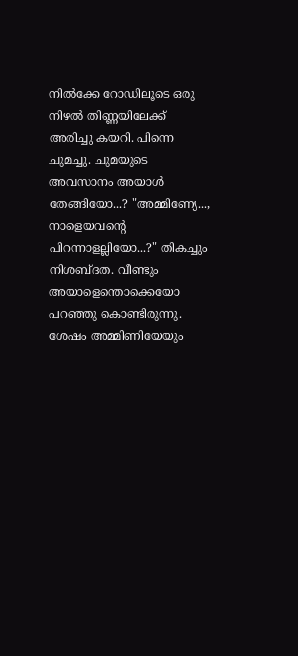നില്‍ക്കേ റോഡിലൂടെ ഒരു നിഴല്‍ തിണ്ണയിലേക്ക് അരിച്ചു കയറി. പിന്നെ ചുമച്ചു. ചുമയുടെ അവസാനം അയാള്‍ തേങ്ങിയോ...? "അമ്മിണ്യേ..., നാളെയവന്‍റെ പിറന്നാളല്ലിയോ...?" തികച്ചും നിശബ്ദത. വീണ്ടും അയാളെന്തൊക്കെയോ പറഞ്ഞു കൊണ്ടിരുന്നു. ശേഷം അമ്മിണിയേയും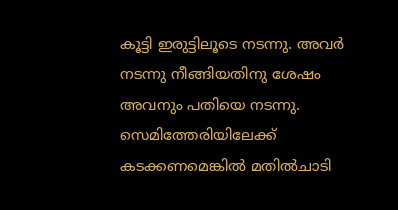കൂട്ടി ഇരുട്ടിലൂടെ നടന്നു. അവര്‍ നടന്നു നീങ്ങിയതിനു ശേഷം അവനും പതിയെ നടന്നു. സെമിത്തേരിയിലേക്ക് കടക്കണമെങ്കില്‍ മതില്‍ചാടി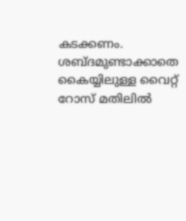കടക്കണം. ശബ്ദമുണ്ടാക്കാതെ കൈയ്യിലുള്ള വൈറ്റ് റോസ് മതിലില്‍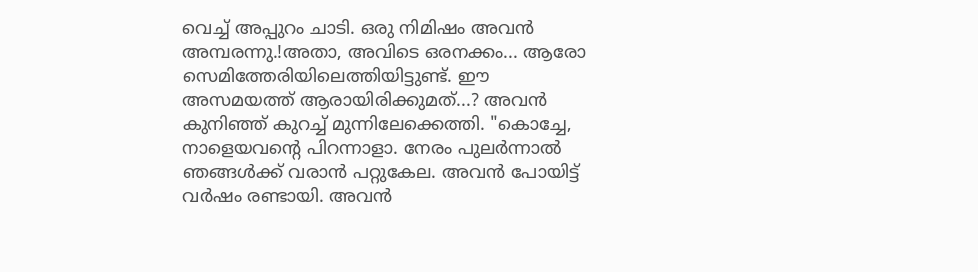വെച്ച് അപ്പുറം ചാടി. ഒരു നിമിഷം അവന്‍ അമ്പരന്നു.!അതാ, അവിടെ ഒരനക്കം... ആരോ സെമിത്തേരിയിലെത്തിയിട്ടുണ്ട്. ഈ അസമയത്ത് ആരായിരിക്കുമത്...? അവന്‍ കുനിഞ്ഞ് കുറച്ച് മുന്നിലേക്കെത്തി. "കൊച്ചേ, നാളെയവന്‍റെ പിറന്നാളാ. നേരം പുലര്‍ന്നാല്‍ ഞങ്ങള്‍ക്ക് വരാന്‍ പറ്റുകേല. അവന്‍ പോയിട്ട് വര്‍ഷം രണ്ടായി. അവന്‍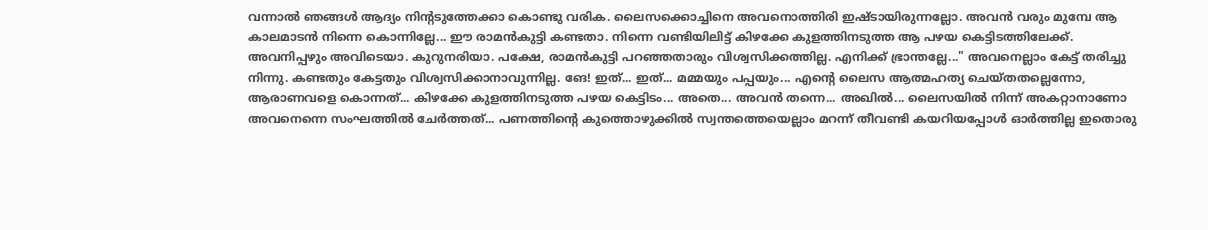വന്നാല്‍ ഞങ്ങള്‍ ആദ്യം നിന്‍റടുത്തേക്കാ കൊണ്ടു വരിക. ലൈസക്കൊച്ചിനെ അവനൊത്തിരി ഇഷ്ടായിരുന്നല്ലോ. അവന്‍ വരും മുമ്പേ ആ കാലമാടന്‍ നിന്നെ കൊന്നില്ലേ... ഈ രാമന്‍കുട്ടി കണ്ടതാ. നിന്നെ വണ്ടിയിലിട്ട് കിഴക്കേ കുളത്തിനടുത്ത ആ പഴയ കെട്ടിടത്തിലേക്ക്. അവനിപ്പഴും അവിടെയാ. കുറുനരിയാ. പക്ഷേ, രാമന്‍കുട്ടി പറഞ്ഞതാരും വിശ്വസിക്കത്തില്ല. എനിക്ക് ഭ്രാന്തല്ലേ..." അവനെല്ലാം കേട്ട് തരിച്ചു നിന്നു. കണ്ടതും കേട്ടതും വിശ്വസിക്കാനാവുന്നില്ല. ങേ! ഇത്... ഇത്... മമ്മയും പപ്പയും... എന്‍റെ ലൈസ ആത്മഹത്യ ചെയ്തതല്ലെന്നോ, ആരാണവളെ കൊന്നത്... കിഴക്കേ കുളത്തിനടുത്ത പഴയ കെട്ടിടം... അതെ... അവന്‍ തന്നെ... അഖില്‍... ലൈസയില്‍ നിന്ന് അകറ്റാനാണോ അവനെന്നെ സംഘത്തില്‍ ചേര്‍ത്തത്... പണത്തിന്‍റെ കുത്തൊഴുക്കില്‍ സ്വന്തത്തെയെല്ലാം മറന്ന് തീവണ്ടി കയറിയപ്പോള്‍ ഓര്‍ത്തില്ല ഇതൊരു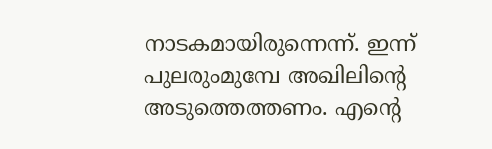നാടകമായിരുന്നെന്ന്. ഇന്ന് പുലരുംമുമ്പേ അഖിലിന്‍റെ അടുത്തെത്തണം. എന്‍റെ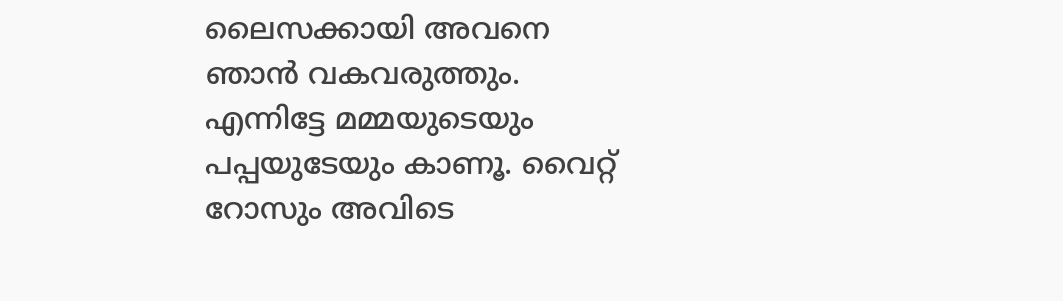ലൈസക്കായി അവനെ ഞാന്‍ വകവരുത്തും. എന്നിട്ടേ മമ്മയുടെയും പപ്പയുടേയും കാണൂ. വൈറ്റ് റോസും അവിടെ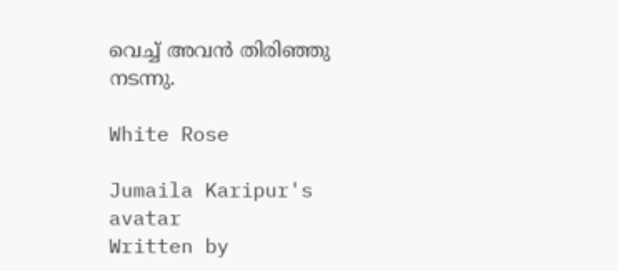വെച്ച് അവന്‍ തിരിഞ്ഞു നടന്നു.

White Rose

Jumaila Karipur's avatar
Written by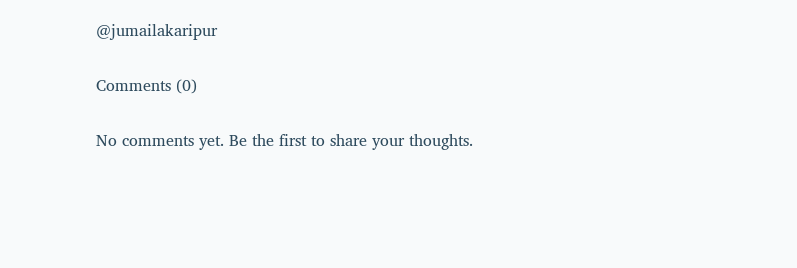@jumailakaripur

Comments (0)

No comments yet. Be the first to share your thoughts.